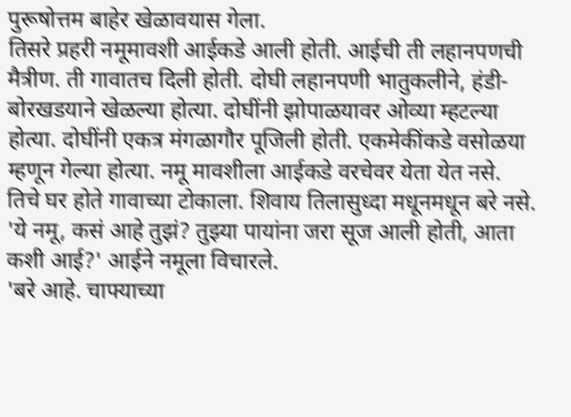पुरूषोत्तम बाहेर खेळावयास गेला.
तिसरे प्रहरी नमूमावशी आईकडे आली होती. आईची ती लहानपणची मैत्रीण. ती गावातच दिली होती. दोघी लहानपणी भातुकलीने, हंडी-बोरखडयाने खेळल्या होत्या. दोघींनी झोपाळयावर ओव्या म्हटल्या होत्या. दोघींनी एकत्र मंगळागौर पूजिली होती. एकमेकींकडे वसोळया म्हणून गेल्या होत्या. नमू मावशीला आईकडे वरचेवर येता येत नसे. तिचे घर होते गावाच्या टोकाला. शिवाय तिलासुध्दा मधूनमधून बरे नसे.
'ये नमू, कसं आहे तुझं? तुझ्या पायांना जरा सूज आली होती, आता कशी आई?' आईने नमूला विचारले.
'बरे आहे. चाफ्याच्या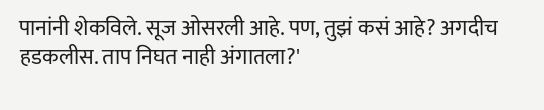पानांनी शेकविले. सूज ओसरली आहे. पण, तुझं कसं आहे? अगदीच हडकलीस. ताप निघत नाही अंगातला?'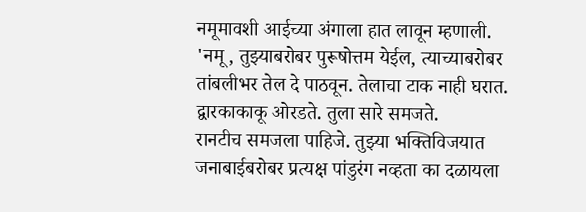नमूमावशी आईच्या अंगाला हात लावून म्हणाली.
'नमू, तुझ्याबरोबर पुरूषोत्तम येईल, त्याच्याबरोबर तांबलीभर तेल दे पाठवून. तेलाचा टाक नाही घरात. द्वारकाकाकू ओरडते. तुला सारे समजते.
रानटीच समजला पाहिजे. तुझ्या भक्तिविजयात जनाबाईबरोबर प्रत्यक्ष पांडुरंग नव्हता का दळायला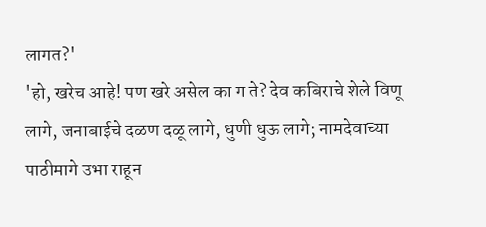लागत?'
'हो, खरेच आहे! पण खरे असेल का ग ते? देव कबिराचे शेले विणू लागे, जनाबाईचे दळण दळू लागे, धुणी धुऊ लागे; नामदेवाच्या पाठीमागे उभा राहून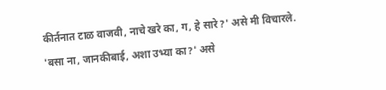कीर्तनात टाळ वाजवी, नाचे खरे का, ग, हे सारे?' असे मी विचारले.
'बसा ना, जानकीबाई, अशा उभ्या का?' असे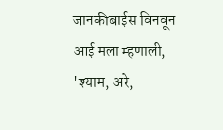जानकीबाईस विनवून आई मला म्हणाली, 'श्याम, अरे,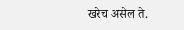खरेच असेल ते.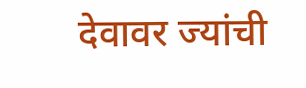देवावर ज्यांची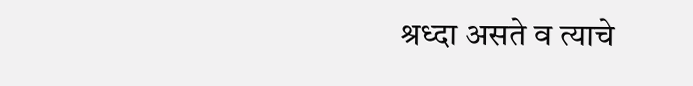श्रध्दा असते व त्याचे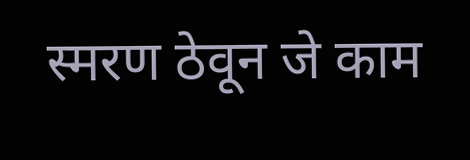स्मरण ठेवून जे काम